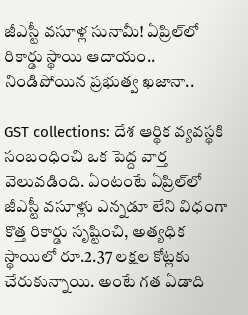జీఎస్టీ వసూళ్ల సునామీ! ఏప్రిల్‌లో రికార్డు స్థాయి ఆదాయం.. నిండిపోయిన ప్రభుత్వ ఖజానా..

GST collections: దేశ ఆర్థిక వ్యవస్థకి సంబంధించి ఒక పెద్ద వార్త వెలువడింది. ఏంటంటే ఏప్రిల్‌లో జీఎస్టీ వసూళ్లు ఎన్నడూ లేని విధంగా కొత్త రికార్డు సృష్టించి, అత్యధిక స్థాయిలో రూ.2.37 లక్షల కోట్లకు చేరుకున్నాయి. అంటే గత ఏడాది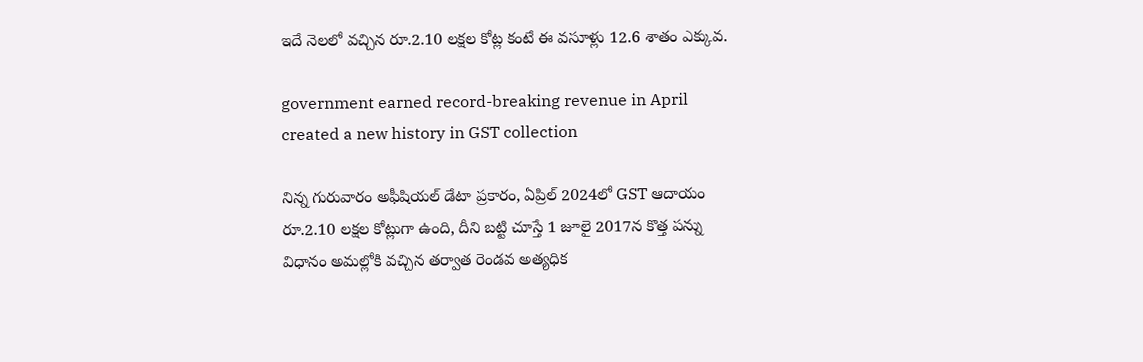ఇదే నెలలో వచ్చిన రూ.2.10 లక్షల కోట్ల కంటే ఈ వసూళ్లు 12.6 శాతం ఎక్కువ.

government earned record-breaking revenue in April created a new history in GST collection

నిన్న గురువారం అఫీషియల్ డేటా ప్రకారం, ఏప్రిల్ 2024లో GST ఆదాయం రూ.2.10 లక్షల కోట్లుగా ఉంది, దీని బట్టి చూస్తే 1 జూలై 2017న కొత్త పన్ను విధానం అమల్లోకి వచ్చిన తర్వాత రెండవ అత్యధిక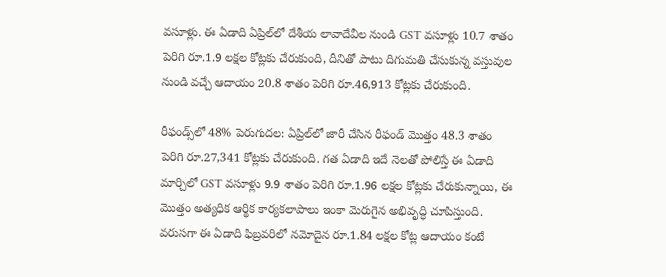వసూళ్లు. ఈ ఏడాది ఏప్రిల్‌లో దేశీయ లావాదేవీల నుండి GST వసూళ్లు 10.7 శాతం పెరిగి రూ.1.9 లక్షల కోట్లకు చేరుకుంది, దీనితో పాటు దిగుమతి చేసుకున్న వస్తువుల నుండి వచ్చే ఆదాయం 20.8 శాతం పెరిగి రూ.46,913 కోట్లకు చేరుకుంది.

రీఫండ్స్‌లో 48% పెరుగుదల: ఏప్రిల్‌లో జారీ చేసిన రీఫండ్ మొత్తం 48.3 శాతం పెరిగి రూ.27,341 కోట్లకు చేరుకుంది. గత ఏడాది ఇదే నెలతో పోలిస్తే ఈ ఏడాది మార్చిలో GST వసూళ్లు 9.9 శాతం పెరిగి రూ.1.96 లక్షల కోట్లకు చేరుకున్నాయి, ఈ మొత్తం అత్యధిక ఆర్థిక కార్యకలాపాలు ఇంకా మెరుగైన అభివృద్ధి చూపిస్తుంది. వరుసగా ఈ ఏడాది ఫిబ్రవరిలో నమోదైన రూ.1.84 లక్షల కోట్ల ఆదాయం కంటే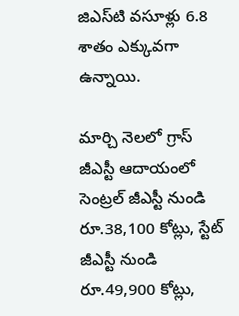జిఎస్‌టి వసూళ్లు 6.8 శాతం ఎక్కువగా ఉన్నాయి.

మార్చి నెలలో గ్రాస్ జీఎస్టీ ఆదాయంలో సెంట్రల్ జీఎస్టీ నుండి రూ.38,100 కోట్లు, స్టేట్ జీఎస్టీ నుండి రూ.49,900 కోట్లు,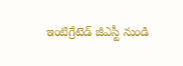ఇంటిగ్రేటెడ్ జీఎస్టీ నుండి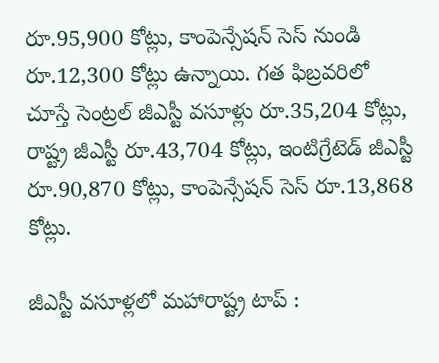రూ.95,900 కోట్లు, కాంపెన్సేషన్ సెస్ నుండి రూ.12,300 కోట్లు ఉన్నాయి. గత ఫిబ్రవరిలో చూస్తే సెంట్రల్ జీఎస్టీ వసూళ్లు రూ.35,204 కోట్లు, రాష్ట్ర జీఎస్టీ రూ.43,704 కోట్లు, ఇంటిగ్రేటెడ్ జీఎస్టీ రూ.90,870 కోట్లు, కాంపెన్సేషన్ సెస్ రూ.13,868 కోట్లు.

జీఎస్టీ వసూళ్లలో మహారాష్ట్ర టాప్ :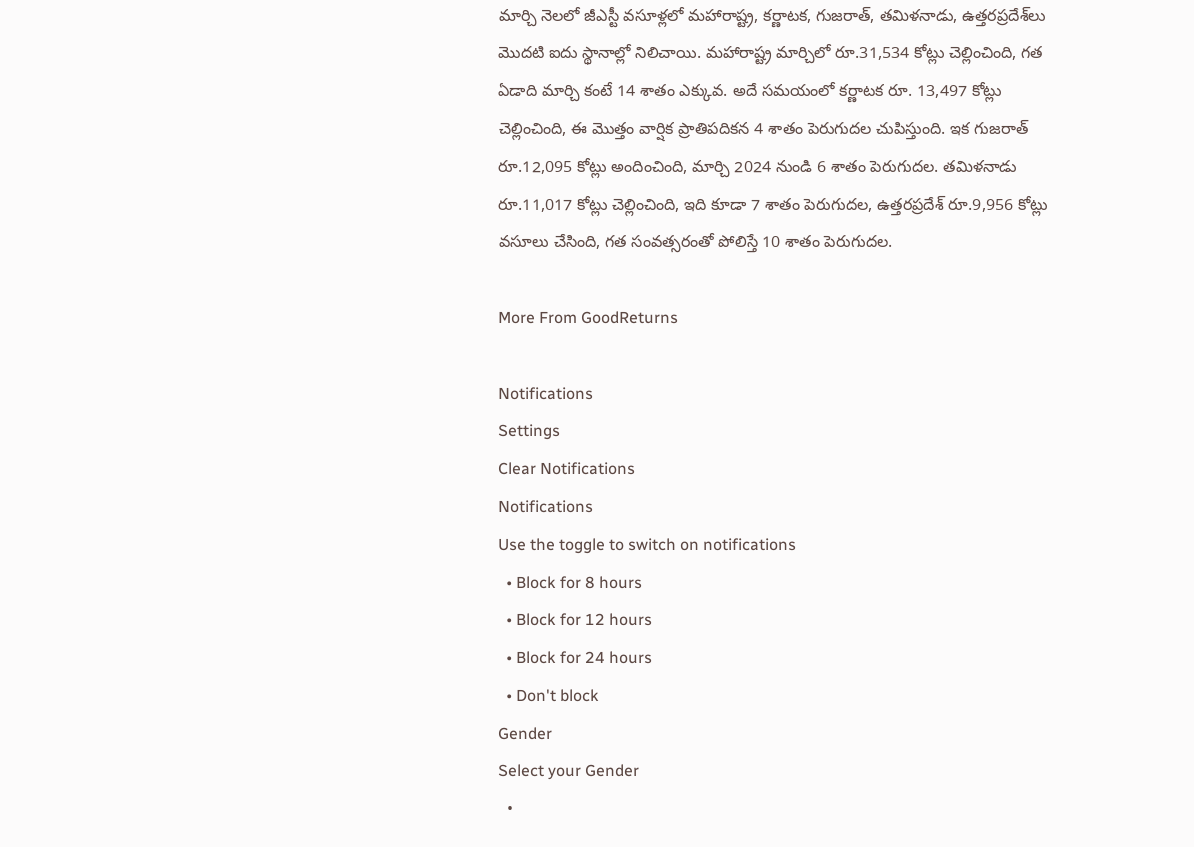మార్చి నెలలో జీఎస్టీ వసూళ్లలో మహారాష్ట్ర, కర్ణాటక, గుజరాత్, తమిళనాడు, ఉత్తరప్రదేశ్‌లు మొదటి ఐదు స్థానాల్లో నిలిచాయి. మహారాష్ట్ర మార్చిలో రూ.31,534 కోట్లు చెల్లించింది, గత ఏడాది మార్చి కంటే 14 శాతం ఎక్కువ. అదే సమయంలో కర్ణాటక రూ. 13,497 కోట్లు చెల్లించింది, ఈ మొత్తం వార్షిక ప్రాతిపదికన 4 శాతం పెరుగుదల చుపిస్తుంది. ఇక గుజరాత్ రూ.12,095 కోట్లు అందించింది, మార్చి 2024 నుండి 6 శాతం పెరుగుదల. తమిళనాడు రూ.11,017 కోట్లు చెల్లించింది, ఇది కూడా 7 శాతం పెరుగుదల, ఉత్తరప్రదేశ్ రూ.9,956 కోట్లు వసూలు చేసింది, గత సంవత్సరంతో పోలిస్తే 10 శాతం పెరుగుదల.

More From GoodReturns

Notifications
Settings
Clear Notifications
Notifications
Use the toggle to switch on notifications
  • Block for 8 hours
  • Block for 12 hours
  • Block for 24 hours
  • Don't block
Gender
Select your Gender
  •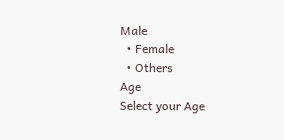Male
  • Female
  • Others
Age
Select your Age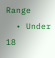Range
  • Under 18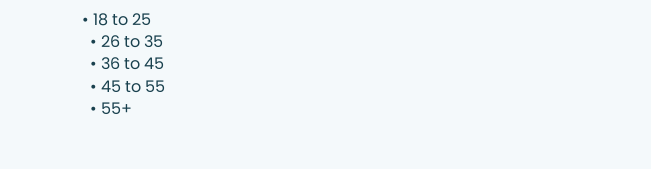• 18 to 25
  • 26 to 35
  • 36 to 45
  • 45 to 55
  • 55+